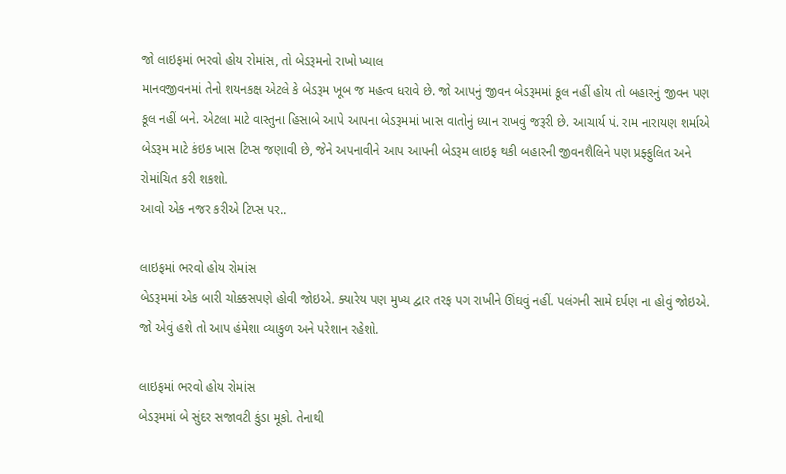જો લાઇફમાં ભરવો હોય રોમાંસ, તો બેડરૂમનો રાખો ખ્યાલ
માનવજીવનમાં તેનો શયનકક્ષ એટલે કે બેડરૂમ ખૂબ જ મહત્વ ધરાવે છે. જો આપનું જીવન બેડરૂમમાં કૂલ નહીં હોય તો બહારનું જીવન પણ કૂલ નહીં બને. એટલા માટે વાસ્તુના હિસાબે આપે આપના બેડરૂમમાં ખાસ વાતોનું ધ્યાન રાખવું જરૂરી છે. આચાર્ય પં. રામ નારાયણ શર્માએ બેડરૂમ માટે કંઇક ખાસ ટિપ્સ જણાવી છે, જેને અપનાવીને આપ આપની બેડરૂમ લાઇફ થકી બહારની જીવનશૈલિને પણ પ્રફ્ફુલિત અને રોમાંચિત કરી શકશો.
આવો એક નજર કરીએ ટિપ્સ પર..

લાઇફમાં ભરવો હોય રોમાંસ
બેડરૂમમાં એક બારી ચોક્કસપણે હોવી જોઇએ. ક્યારેય પણ મુખ્ય દ્વાર તરફ પગ રાખીને ઊંઘવું નહીં. પલંગની સામે દર્પણ ના હોવું જોઇએ. જો એવું હશે તો આપ હંમેશા વ્યાકુળ અને પરેશાન રહેશો.

લાઇફમાં ભરવો હોય રોમાંસ
બેડરૂમમાં બે સુંદર સજાવટી કુંડા મૂકો. તેનાથી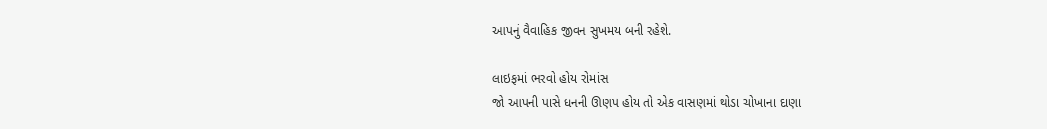આપનું વૈવાહિક જીવન સુખમય બની રહેશે.

લાઇફમાં ભરવો હોય રોમાંસ
જો આપની પાસે ધનની ઊણપ હોય તો એક વાસણમાં થોડા ચોખાના દાણા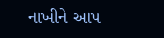નાખીને આપ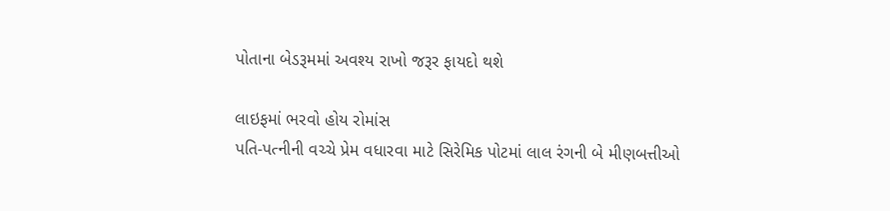પોતાના બેડરૂમમાં અવશ્ય રાખો જરૂર ફાયદો થશે

લાઇફમાં ભરવો હોય રોમાંસ
પતિ-પત્નીની વચ્ચે પ્રેમ વધારવા માટે સિરેમિક પોટમાં લાલ રંગની બે મીણબત્તીઓ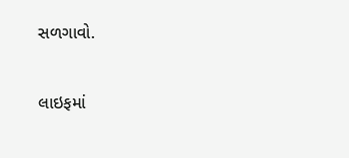સળગાવો.

લાઇફમાં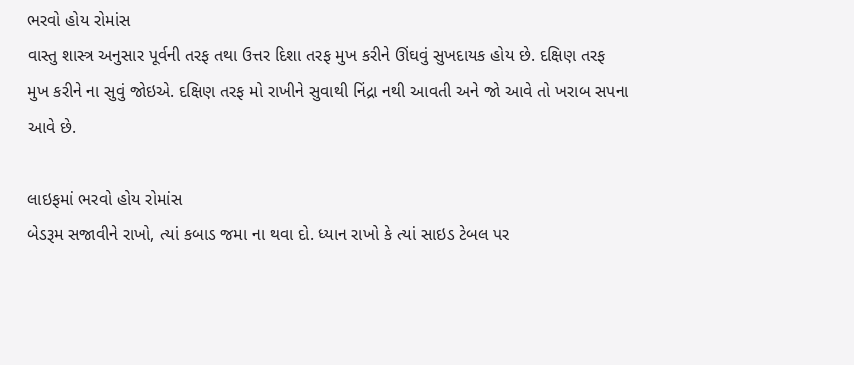ભરવો હોય રોમાંસ
વાસ્તુ શાસ્ત્ર અનુસાર પૂર્વની તરફ તથા ઉત્તર દિશા તરફ મુખ કરીને ઊંઘવું સુખદાયક હોય છે. દક્ષિણ તરફ મુખ કરીને ના સુવું જોઇએ. દક્ષિણ તરફ મો રાખીને સુવાથી નિંદ્રા નથી આવતી અને જો આવે તો ખરાબ સપના આવે છે.

લાઇફમાં ભરવો હોય રોમાંસ
બેડરૂમ સજાવીને રાખો, ત્યાં કબાડ જમા ના થવા દો. ધ્યાન રાખો કે ત્યાં સાઇડ ટેબલ પર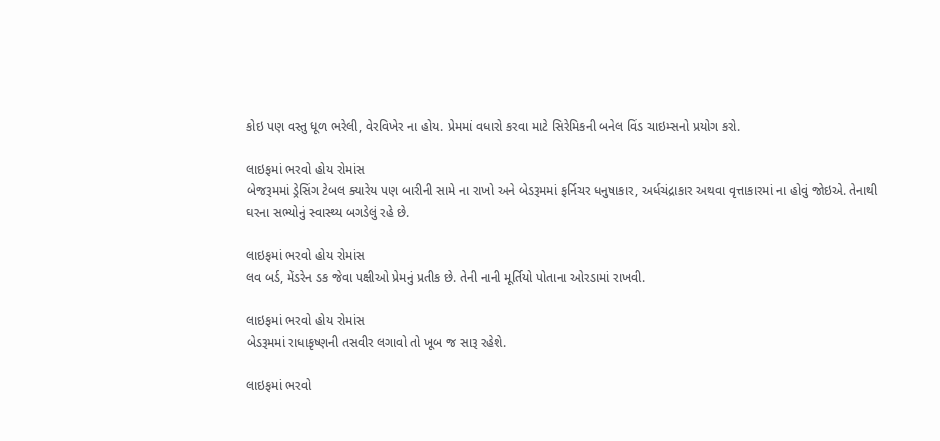કોઇ પણ વસ્તુ ધૂળ ભરેલી, વેરવિખેર ના હોય. પ્રેમમાં વધારો કરવા માટે સિરેમિકની બનેલ વિંડ ચાઇમ્સનો પ્રયોગ કરો.

લાઇફમાં ભરવો હોય રોમાંસ
બેજરૂમમાં ડ્રેસિંગ ટેબલ ક્યારેય પણ બારીની સામે ના રાખો અને બેડરૂમમાં ફર્નિચર ધનુષાકાર, અર્ધચંદ્રાકાર અથવા વૃત્તાકારમાં ના હોવું જોઇએ. તેનાથી ઘરના સભ્યોનું સ્વાસ્થ્ય બગડેલું રહે છે.

લાઇફમાં ભરવો હોય રોમાંસ
લવ બર્ડ, મેંડરેન ડક જેવા પક્ષીઓ પ્રેમનું પ્રતીક છે. તેની નાની મૂર્તિયો પોતાના ઓરડામાં રાખવી.

લાઇફમાં ભરવો હોય રોમાંસ
બેડરૂમમાં રાધાકૃષ્ણની તસવીર લગાવો તો ખૂબ જ સારૂ રહેશે.

લાઇફમાં ભરવો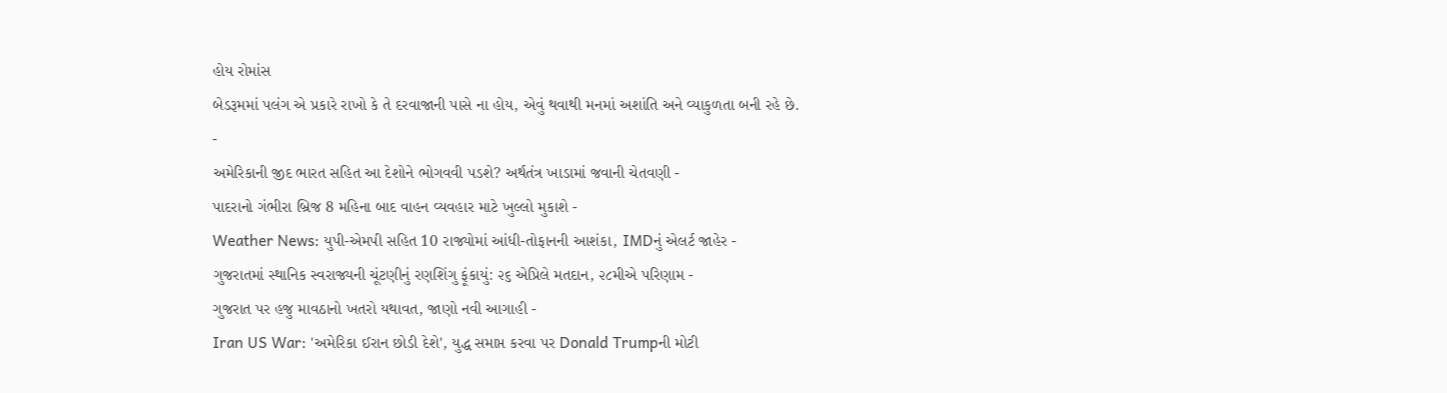હોય રોમાંસ
બેડરૂમમાં પલંગ એ પ્રકારે રાખો કે તે દરવાજાની પાસે ના હોય, એવું થવાથી મનમાં અશાંતિ અને વ્યાકુળતા બની રહે છે.
-
અમેરિકાની જીદ ભારત સહિત આ દેશોને ભોગવવી પડશે? અર્થતંત્ર ખાડામાં જવાની ચેતવણી -
પાદરાનો ગંભીરા બ્રિજ 8 મહિના બાદ વાહન વ્યવહાર માટે ખુલ્લો મુકાશે -
Weather News: યુપી-એમપી સહિત 10 રાજ્યોમાં આંધી-તોફાનની આશંકા, IMDનું એલર્ટ જાહેર -
ગુજરાતમાં સ્થાનિક સ્વરાજ્યની ચૂંટણીનું રણશિંગુ ફૂંકાયું: ૨૬ એપ્રિલે મતદાન, ૨૮મીએ પરિણામ -
ગુજરાત પર હજુ માવઠાનો ખતરો યથાવત, જાણો નવી આગાહી -
Iran US War: 'અમેરિકા ઈરાન છોડી દેશે', યુદ્ધ સમાપ્ત કરવા પર Donald Trumpની મોટી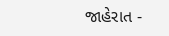જાહેરાત -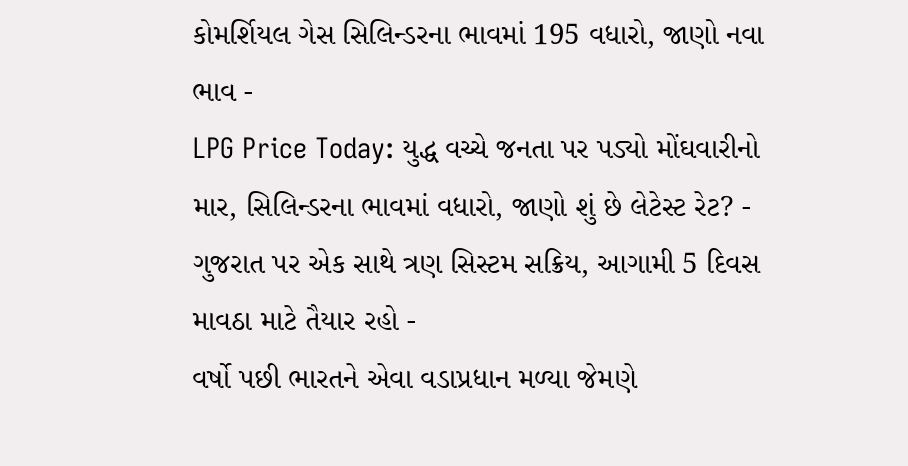કોમર્શિયલ ગેસ સિલિન્ડરના ભાવમાં 195 વધારો, જાણો નવા ભાવ -
LPG Price Today: યુદ્ધ વચ્ચે જનતા પર પડ્યો મોંઘવારીનો માર, સિલિન્ડરના ભાવમાં વધારો, જાણો શું છે લેટેસ્ટ રેટ? -
ગુજરાત પર એક સાથે ત્રણ સિસ્ટમ સક્રિય, આગામી 5 દિવસ માવઠા માટે તૈયાર રહો -
વર્ષો પછી ભારતને એવા વડાપ્રધાન મળ્યા જેમણે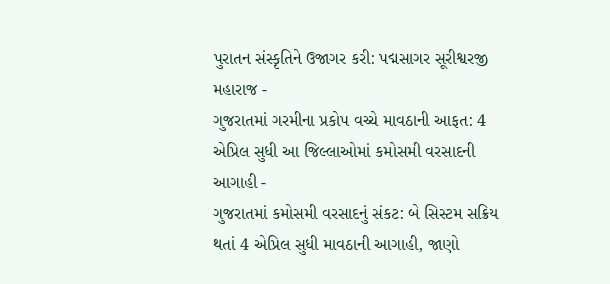પુરાતન સંસ્કૃતિને ઉજાગર કરી: પદ્મસાગર સૂરીશ્વરજી મહારાજ -
ગુજરાતમાં ગરમીના પ્રકોપ વચ્ચે માવઠાની આફત: 4 એપ્રિલ સુધી આ જિલ્લાઓમાં કમોસમી વરસાદની આગાહી -
ગુજરાતમાં કમોસમી વરસાદનું સંકટ: બે સિસ્ટમ સક્રિય થતાં 4 એપ્રિલ સુધી માવઠાની આગાહી, જાણો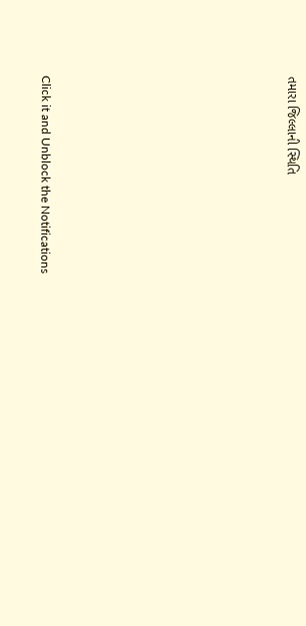તમારા જિલ્લાની સ્થિતિ










Click it and Unblock the Notifications